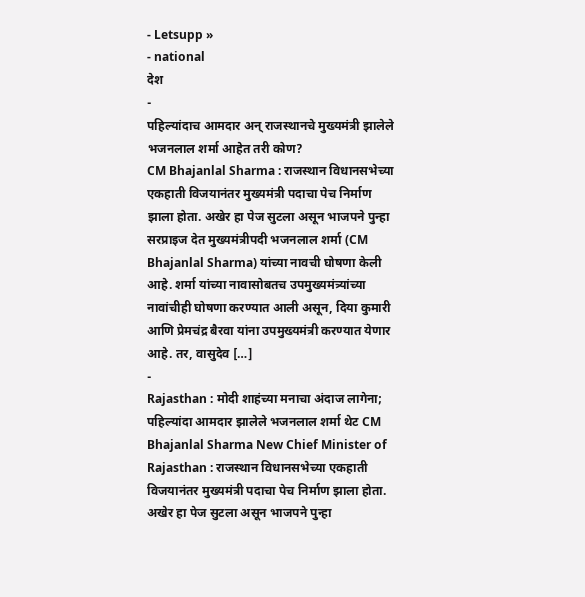- Letsupp »
- national
देश
-
पहिल्यांदाच आमदार अन् राजस्थानचे मुख्यमंत्री झालेले भजनलाल शर्मा आहेत तरी कोण?
CM Bhajanlal Sharma : राजस्थान विधानसभेच्या एकहाती विजयानंतर मुख्यमंत्री पदाचा पेच निर्माण झाला होता. अखेर हा पेज सुटला असून भाजपने पुन्हा सरप्राइज देत मुख्यमंत्रीपदी भजनलाल शर्मा (CM Bhajanlal Sharma) यांच्या नावची घोषणा केली आहे. शर्मा यांच्या नावासोबतच उपमुख्यमंत्र्यांच्या नावांचीही घोषणा करण्यात आली असून, दिया कुमारी आणि प्रेमचंद्र बैरवा यांना उपमुख्यमंत्री करण्यात येणार आहे. तर, वासुदेव […]
-
Rajasthan : मोदी शाहंच्या मनाचा अंदाज लागेना; पहिल्यांदा आमदार झालेले भजनलाल शर्मा थेट CM
Bhajanlal Sharma New Chief Minister of Rajasthan : राजस्थान विधानसभेच्या एकहाती विजयानंतर मुख्यमंत्री पदाचा पेच निर्माण झाला होता. अखेर हा पेज सुटला असून भाजपने पुन्हा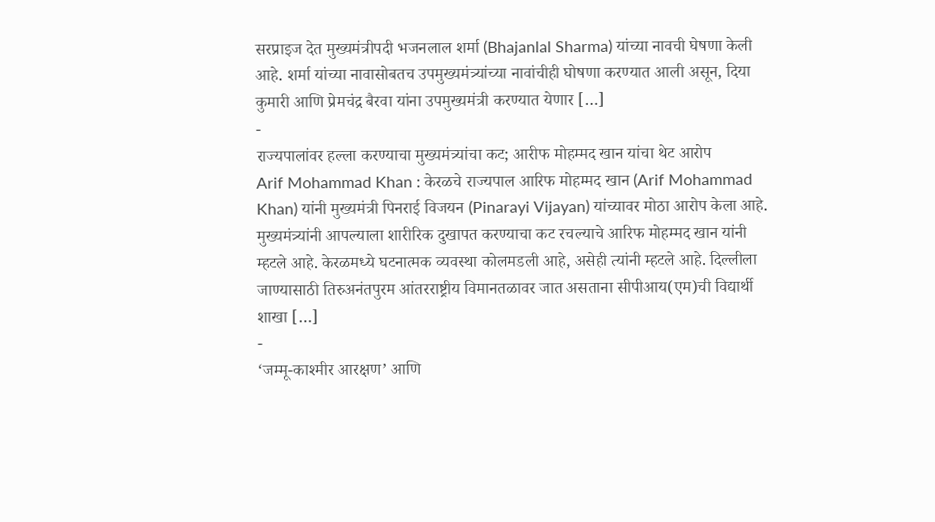सरप्राइज देत मुख्यमंत्रीपदी भजनलाल शर्मा (Bhajanlal Sharma) यांच्या नावची घेषणा केली आहे. शर्मा यांच्या नावासोबतच उपमुख्यमंत्र्यांच्या नावांचीही घोषणा करण्यात आली असून, दिया कुमारी आणि प्रेमचंद्र बैरवा यांना उपमुख्यमंत्री करण्यात येणार […]
-
राज्यपालांवर हल्ला करण्याचा मुख्यमंत्र्यांचा कट; आरीफ मोहम्मद खान यांचा थेट आरोप
Arif Mohammad Khan : केरळचे राज्यपाल आरिफ मोहम्मद खान (Arif Mohammad Khan) यांनी मुख्यमंत्री पिनराई विजयन (Pinarayi Vijayan) यांच्यावर मोठा आरोप केला आहे. मुख्यमंत्र्यांनी आपल्याला शारीरिक दुखापत करण्याचा कट रचल्याचे आरिफ मोहम्मद खान यांनी म्हटले आहे. केरळमध्ये घटनात्मक व्यवस्था कोलमडली आहे, असेही त्यांनी म्हटले आहे. दिल्लीला जाण्यासाठी तिरुअनंतपुरम आंतरराष्ट्रीय विमानतळावर जात असताना सीपीआय(एम)ची विद्यार्थी शाखा […]
-
‘जम्मू-काश्मीर आरक्षण’ आणि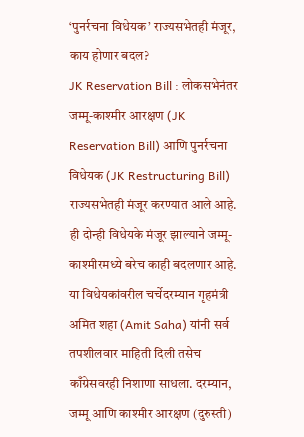‘पुनर्रचना विधेयक’ राज्यसभेतही मंजूर, काय होणार बदल?
JK Reservation Bill : लोकसभेनंतर जम्मू-काश्मीर आरक्षण (JK Reservation Bill) आणि पुनर्रचना विधेयक (JK Restructuring Bill) राज्यसभेतही मंजूर करण्यात आले आहे. ही दोन्ही विधेयके मंजूर झाल्याने जम्मू-काश्मीरमध्ये बरेच काही बदलणार आहे. या विधेयकांवरील चर्चेदरम्यान गृहमंत्री अमित शहा (Amit Saha) यांनी सर्व तपशीलवार माहिती दिली तसेच काँग्रेसवरही निशाणा साधला. दरम्यान, जम्मू आणि काश्मीर आरक्षण (दुरुस्ती)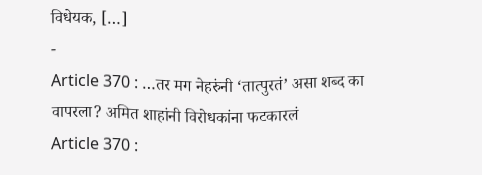विधेयक, […]
-
Article 370 : …तर मग नेहरुंनी ‘तात्पुरतं’ असा शब्द का वापरला? अमित शाहांनी विरोधकांना फटकारलं
Article 370 :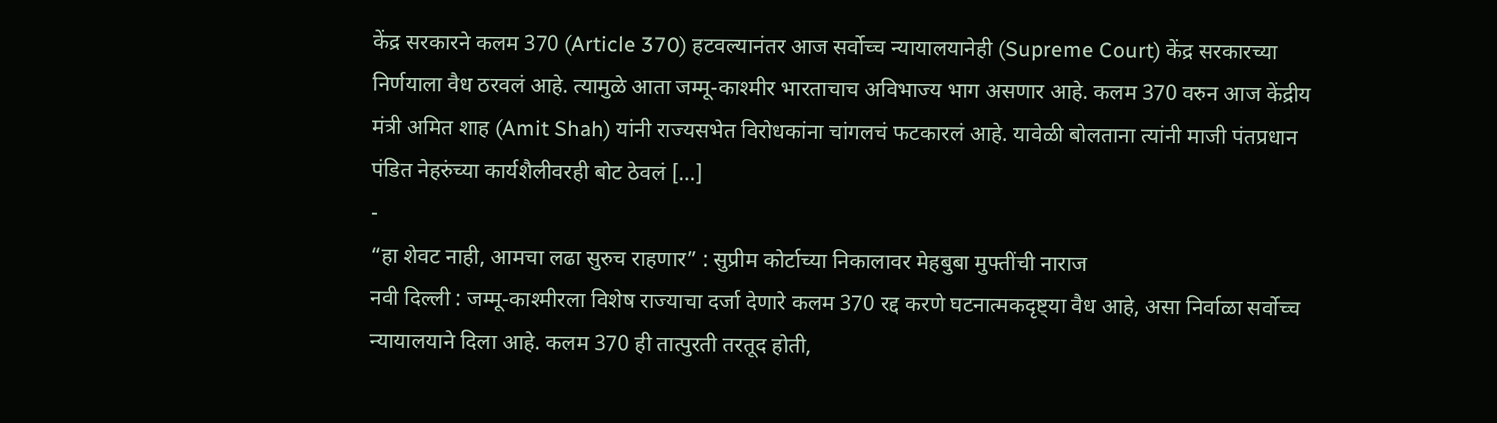केंद्र सरकारने कलम 370 (Article 370) हटवल्यानंतर आज सर्वोच्च न्यायालयानेही (Supreme Court) केंद्र सरकारच्या निर्णयाला वैध ठरवलं आहे. त्यामुळे आता जम्मू-काश्मीर भारताचाच अविभाज्य भाग असणार आहे. कलम 370 वरुन आज केंद्रीय मंत्री अमित शाह (Amit Shah) यांनी राज्यसभेत विरोधकांना चांगलचं फटकारलं आहे. यावेळी बोलताना त्यांनी माजी पंतप्रधान पंडित नेहरुंच्या कार्यशैलीवरही बोट ठेवलं […]
-
“हा शेवट नाही, आमचा लढा सुरुच राहणार” : सुप्रीम कोर्टाच्या निकालावर मेहबुबा मुफ्तींची नाराज
नवी दिल्ली : जम्मू-काश्मीरला विशेष राज्याचा दर्जा देणारे कलम 370 रद्द करणे घटनात्मकदृष्ट्या वैध आहे, असा निर्वाळा सर्वोच्च न्यायालयाने दिला आहे. कलम 370 ही तात्पुरती तरतूद होती,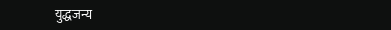युद्धजन्य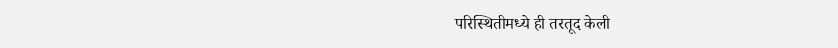परिस्थितीमध्ये ही तरतूद केली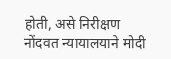होती, असे निरीक्षण नोंदवत न्यायालयाने मोदी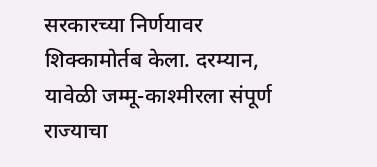सरकारच्या निर्णयावर शिक्कामोर्तब केला. दरम्यान, यावेळी जम्मू-काश्मीरला संपूर्ण राज्याचा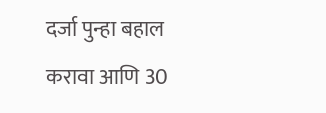दर्जा पुन्हा बहाल करावा आणि 30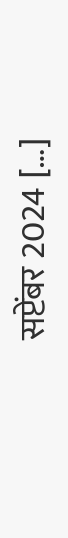सप्टेंबर 2024 […]